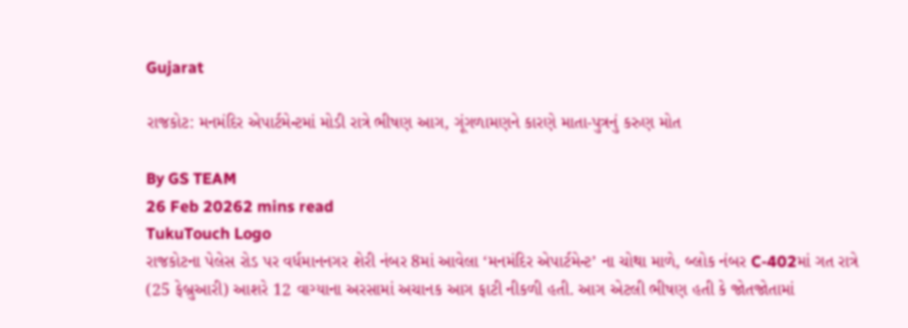Gujarat

રાજકોટ: મનમંદિર એપાર્ટમેન્ટમાં મોડી રાત્રે ભીષણ આગ, ગૂંગળામણને કારણે માતા-પુત્રનું કરુણ મોત

By GS TEAM
26 Feb 20262 mins read
TukuTouch Logo
રાજકોટના પેલેસ રોડ પર વર્ધમાનનગર શેરી નંબર 8માં આવેલા ‘મનમંદિર એપાર્ટમેન્ટ’ ના ચોથા માળે, બ્લોક નંબર C-402માં ગત રાત્રે (25 ફેબ્રુઆરી) આશરે 12 વાગ્યાના અરસામાં અચાનક આગ ફાટી નીકળી હતી. આગ એટલી ભીષણ હતી કે જોતજોતામાં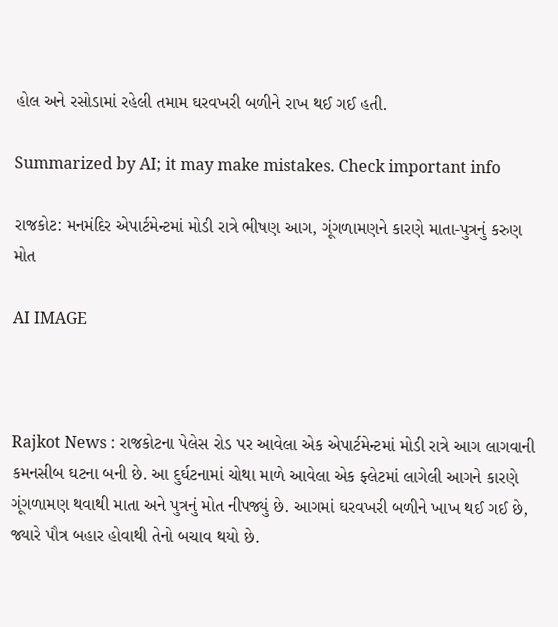હોલ અને રસોડામાં રહેલી તમામ ઘરવખરી બળીને રાખ થઈ ગઈ હતી.

Summarized by AI; it may make mistakes. Check important info

રાજકોટ: મનમંદિર એપાર્ટમેન્ટમાં મોડી રાત્રે ભીષણ આગ, ગૂંગળામણને કારણે માતા-પુત્રનું કરુણ મોત

AI IMAGE



Rajkot News : રાજકોટના પેલેસ રોડ પર આવેલા એક એપાર્ટમેન્ટમાં મોડી રાત્રે આગ લાગવાની કમનસીબ ઘટના બની છે. આ દુર્ઘટનામાં ચોથા માળે આવેલા એક ફ્લેટમાં લાગેલી આગને કારણે ગૂંગળામણ થવાથી માતા અને પુત્રનું મોત નીપજ્યું છે. આગમાં ઘરવખરી બળીને ખાખ થઈ ગઈ છે, જ્યારે પૌત્ર બહાર હોવાથી તેનો બચાવ થયો છે.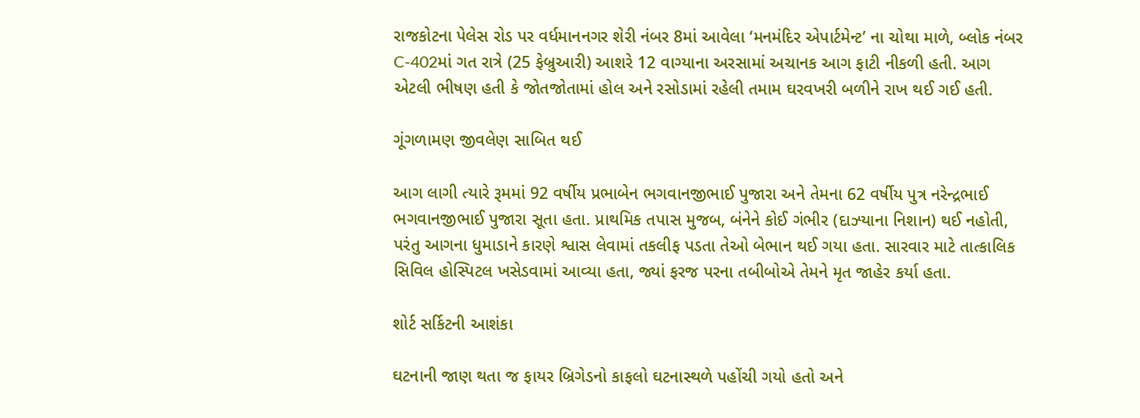રાજકોટના પેલેસ રોડ પર વર્ધમાનનગર શેરી નંબર 8માં આવેલા ‘મનમંદિર એપાર્ટમેન્ટ’ ના ચોથા માળે, બ્લોક નંબર C-402માં ગત રાત્રે (25 ફેબ્રુઆરી) આશરે 12 વાગ્યાના અરસામાં અચાનક આગ ફાટી નીકળી હતી. આગ એટલી ભીષણ હતી કે જોતજોતામાં હોલ અને રસોડામાં રહેલી તમામ ઘરવખરી બળીને રાખ થઈ ગઈ હતી.

ગૂંગળામણ જીવલેણ સાબિત થઈ

આગ લાગી ત્યારે રૂમમાં 92 વર્ષીય પ્રભાબેન ભગવાનજીભાઈ પુજારા અને તેમના 62 વર્ષીય પુત્ર નરેન્દ્રભાઈ ભગવાનજીભાઈ પુજારા સૂતા હતા. પ્રાથમિક તપાસ મુજબ, બંનેને કોઈ ગંભીર (દાઝ્યાના નિશાન) થઈ નહોતી, પરંતુ આગના ધુમાડાને કારણે શ્વાસ લેવામાં તકલીફ પડતા તેઓ બેભાન થઈ ગયા હતા. સારવાર માટે તાત્કાલિક સિવિલ હોસ્પિટલ ખસેડવામાં આવ્યા હતા, જ્યાં ફરજ પરના તબીબોએ તેમને મૃત જાહેર કર્યા હતા.

શોર્ટ સર્કિટની આશંકા

ઘટનાની જાણ થતા જ ફાયર બ્રિગેડનો કાફલો ઘટનાસ્થળે પહોંચી ગયો હતો અને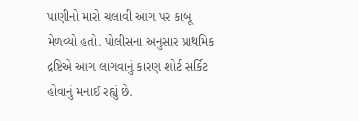પાણીનો મારો ચલાવી આગ પર કાબૂ મેળવ્યો હતો. પોલીસના અનુસાર પ્રાથમિક દ્રષ્ટિએ આગ લાગવાનું કારણ શોર્ટ સર્કિટ હોવાનું મનાઈ રહ્યું છે.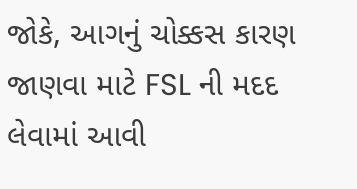જોકે, આગનું ચોક્કસ કારણ જાણવા માટે FSL ની મદદ લેવામાં આવી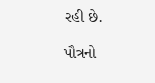રહી છે.

પૌત્રનો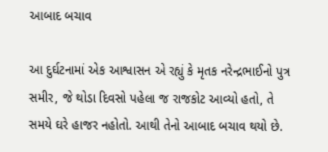આબાદ બચાવ

આ દુર્ઘટનામાં એક આશ્વાસન એ રહ્યું કે મૃતક નરેન્દ્રભાઈનો પુત્ર સમીર, જે થોડા દિવસો પહેલા જ રાજકોટ આવ્યો હતો, તે સમયે ઘરે હાજર નહોતો. આથી તેનો આબાદ બચાવ થયો છે.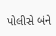પોલીસે બંને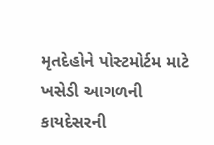મૃતદેહોને પોસ્ટમોર્ટમ માટે ખસેડી આગળની કાયદેસરની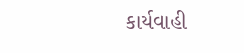કાર્યવાહી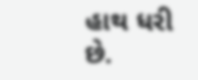હાથ ધરી છે.